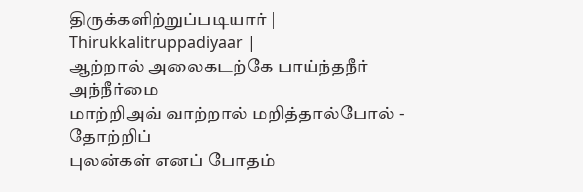திருக்களிற்றுப்படியார் | Thirukkalitruppadiyaar |
ஆற்றால் அலைகடற்கே பாய்ந்தநீர் அந்நீர்மை
மாற்றிஅவ் வாற்றால் மறித்தால்போல் - தோற்றிப்
புலன்கள் எனப் போதம்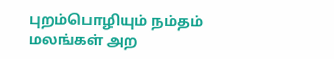புறம்பொழியும் நம்தம்
மலங்கள் அற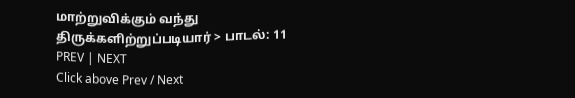மாற்றுவிக்கும் வந்து
திருக்களிற்றுப்படியார் > பாடல்: 11
PREV | NEXT
Click above Prev / Next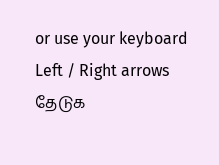or use your keyboard Left / Right arrows
தேடுக